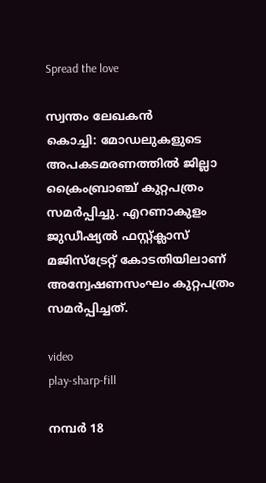Spread the love

സ്വന്തം ലേഖകൻ
കൊച്ചി: മോഡലുകളുടെ അപകടമരണത്തില്‍ ജില്ലാ ക്രൈംബ്രാഞ്ച് കുറ്റപത്രം സമര്‍പ്പിച്ചു. എറണാകുളം ജുഡീഷ്യല്‍ ഫസ്റ്റ്ക്ലാസ് മജിസ്‌ട്രേറ്റ് കോടതിയിലാണ് അന്വേഷണസംഘം കുറ്റപത്രം സമര്‍പ്പിച്ചത്.

video
play-sharp-fill

നമ്പര്‍ 18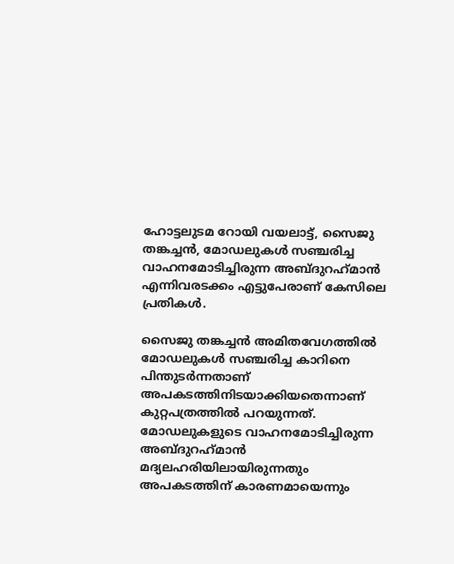ഹോട്ടലുടമ റോയി വയലാട്ട്, സൈജു തങ്കച്ചന്‍, മോഡലുകള്‍ സഞ്ചരിച്ച വാഹനമോടിച്ചിരുന്ന അബ്ദുറഹ്‌മാന്‍ എന്നിവരടക്കം എട്ടുപേരാണ് കേസിലെ പ്രതികള്‍.

സൈജു തങ്കച്ചന്‍ അമിതവേഗത്തില്‍ മോഡലുകള്‍ സഞ്ചരിച്ച കാറിനെ പിന്തുടര്‍ന്നതാണ് അപകടത്തിനിടയാക്കിയതെന്നാണ് കുറ്റപത്രത്തില്‍ പറയുന്നത്. മോഡലുകളുടെ വാഹനമോടിച്ചിരുന്ന അബ്ദുറഹ്‌മാന്‍ മദ്യലഹരിയിലായിരുന്നതും അപകടത്തിന് കാരണമായെന്നും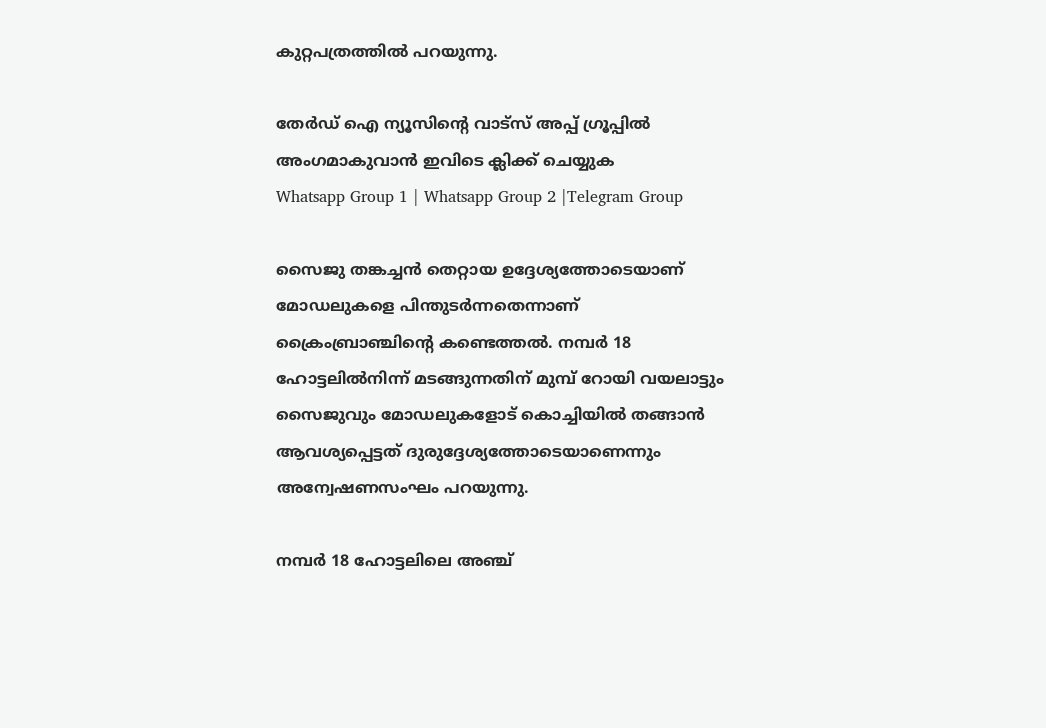കുറ്റപത്രത്തില്‍ പറയുന്നു.

തേർഡ് ഐ ന്യൂസിന്റെ വാട്സ് അപ്പ് ഗ്രൂപ്പിൽ അംഗമാകുവാൻ ഇവിടെ ക്ലിക്ക് ചെയ്യുക
Whatsapp Group 1 | Whatsapp Group 2 |Telegram Group

സൈജു തങ്കച്ചന്‍ തെറ്റായ ഉദ്ദേശ്യത്തോടെയാണ് മോഡലുകളെ പിന്തുടര്‍ന്നതെന്നാണ് ക്രൈംബ്രാഞ്ചിന്റെ കണ്ടെത്തല്‍. നമ്പര്‍ 18 ഹോട്ടലില്‍നിന്ന് മടങ്ങുന്നതിന് മുമ്പ് റോയി വയലാട്ടും സൈജുവും മോഡലുകളോട് കൊച്ചിയില്‍ തങ്ങാന്‍ ആവശ്യപ്പെട്ടത് ദുരുദ്ദേശ്യത്തോടെയാണെന്നും അന്വേഷണസംഘം പറയുന്നു.

നമ്പര്‍ 18 ഹോട്ടലിലെ അഞ്ച്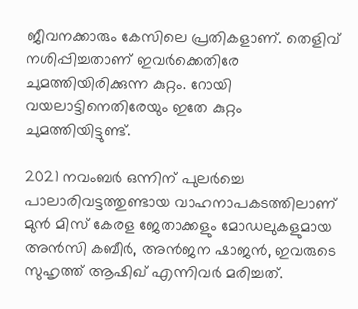ജീവനക്കാരും കേസിലെ പ്രതികളാണ്. തെളിവ് നശിപ്പിച്ചതാണ് ഇവര്‍ക്കെതിരേ ചുമത്തിയിരിക്കുന്ന കുറ്റം. റോയി വയലാട്ടിനെതിരേയും ഇതേ കുറ്റം ചുമത്തിയിട്ടുണ്ട്.

2021 നവംബര്‍ ഒന്നിന് പുലര്‍ച്ചെ പാലാരിവട്ടത്തുണ്ടായ വാഹനാപകടത്തിലാണ് മുന്‍ മിസ് കേരള ജേതാക്കളും മോഡലുകളുമായ അന്‍സി കബീര്‍, അന്‍ജന ഷാജന്‍, ഇവരുടെ സുഹൃത്ത് ആഷിഖ് എന്നിവര്‍ മരിച്ചത്.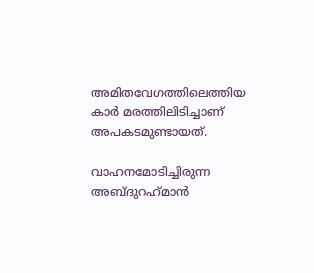അമിതവേഗത്തിലെത്തിയ കാര്‍ മരത്തിലിടിച്ചാണ് അപകടമുണ്ടായത്.

വാഹനമോടിച്ചിരുന്ന അബ്ദുറഹ്‌മാന്‍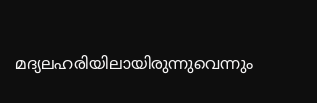മദ്യലഹരിയിലായിരുന്നുവെന്നും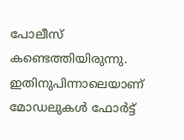പോലീസ് കണ്ടെത്തിയിരുന്നു. ഇതിനുപിന്നാലെയാണ് മോഡലുകള്‍ ഫോര്‍ട്ട്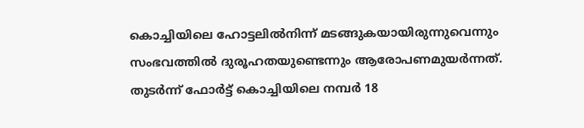കൊച്ചിയിലെ ഹോട്ടലില്‍നിന്ന് മടങ്ങുകയായിരുന്നുവെന്നും സംഭവത്തില്‍ ദുരൂഹതയുണ്ടെന്നും ആരോപണമുയര്‍ന്നത്. തുടര്‍ന്ന് ഫോര്‍ട്ട് കൊച്ചിയിലെ നമ്പര്‍ 18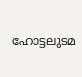ഹോട്ടലുടമ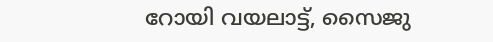റോയി വയലാട്ട്, സൈജു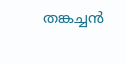തങ്കച്ചന്‍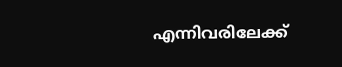എന്നിവരിലേക്ക്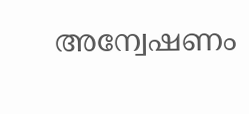അന്വേഷണം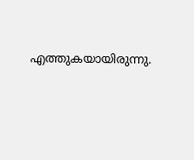എത്തുകയായിരുന്നു.